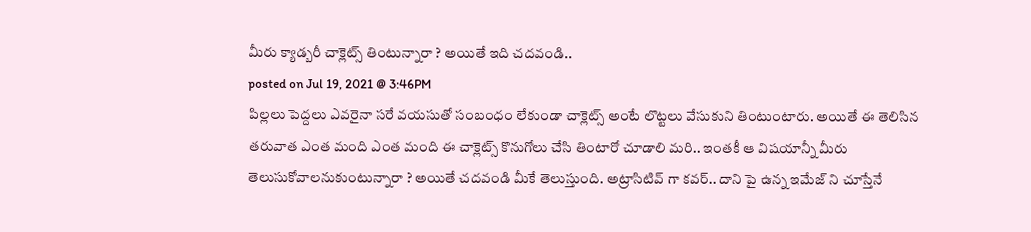మీరు క్యాడ్బరీ చాక్లెట్స్ తింటున్నారా ? అయితే ఇది చదవండి..
posted on Jul 19, 2021 @ 3:46PM
పిల్లలు పెద్దలు ఎవరైనా సరే వయసుతో సంబంధం లేకుండా చాక్లెట్స్ అంటే లొట్టలు వేసుకుని తింటుంటారు. అయితే ఈ తెలిసిన తరువాత ఎంత మంది ఎంత మంది ఈ చాక్లెట్స్ కొనుగోలు చేసి తింటారో చూడాలి మరి.. ఇంతకీ ఆ విషయాన్నీ మీరు తెలుసుకోవాలనుకుంటున్నారా ? అయితే చదవండి మీకే తెలుస్తుంది. అట్రాసిటివ్ గా కవర్.. దాని పై ఉన్న ఇమేజ్ ని చూస్తేనే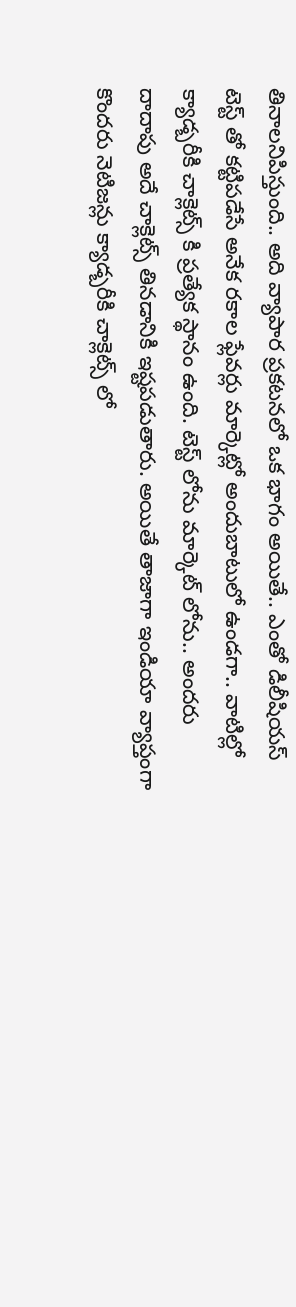తినాలనిపిస్తుంది.. అది వ్యాపార ప్రకటనలో ఒక భాగం అయితే.. ఎంతో డిలీషియస్ టెస్ట్ తో కట్టిపడేసే అనేక రకాల ఫ్లేవర్లు మార్కెట్లో అందుబాటులో ఉండగా.. వాటిల్లో క్యాడ్బరీకి చాక్లెట్స్ కి ప్రత్యేక స్థానం ఉంది. టెస్ట్ లోను మార్కెట్ లోను.. అందరు దాదాపు అదే చాక్లెట్స్ తినడానికి ఇష్టపడుతారు. అయితే తాజాగా ఇండియా వ్యాప్తంగా కొందరు నెటిజన్లు క్యాడ్బరీకి చాక్లెట్స్ లో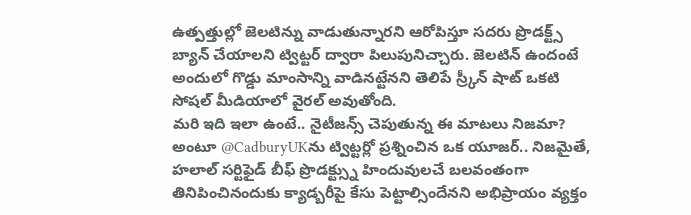ఉత్పత్తుల్లో జెలటిన్ను వాడుతున్నారని ఆరోపిస్తూ సదరు ప్రొడక్ట్స్ బ్యాన్ చేయాలని ట్విట్టర్ ద్వారా పిలుపునిచ్చారు. జెలటిన్ ఉందంటే అందులో గొడ్డు మాంసాన్ని వాడినట్టేనని తెలిపే స్ర్కీన్ షాట్ ఒకటి సోషల్ మీడియాలో వైరల్ అవుతోంది.
మరి ఇది ఇలా ఉంటే.. నైటీజన్స్ చెపుతున్న ఈ మాటలు నిజమా? అంటూ @CadburyUKను ట్విట్టర్లో ప్రశ్నించిన ఒక యూజర్.. నిజమైతే, హలాల్ సర్టిఫైడ్ బీఫ్ ప్రొడక్ట్స్ను హిందువులచే బలవంతంగా తినిపించినందుకు క్యాడ్బరీపై కేసు పెట్టాల్సిందేనని అభిప్రాయం వ్యక్తం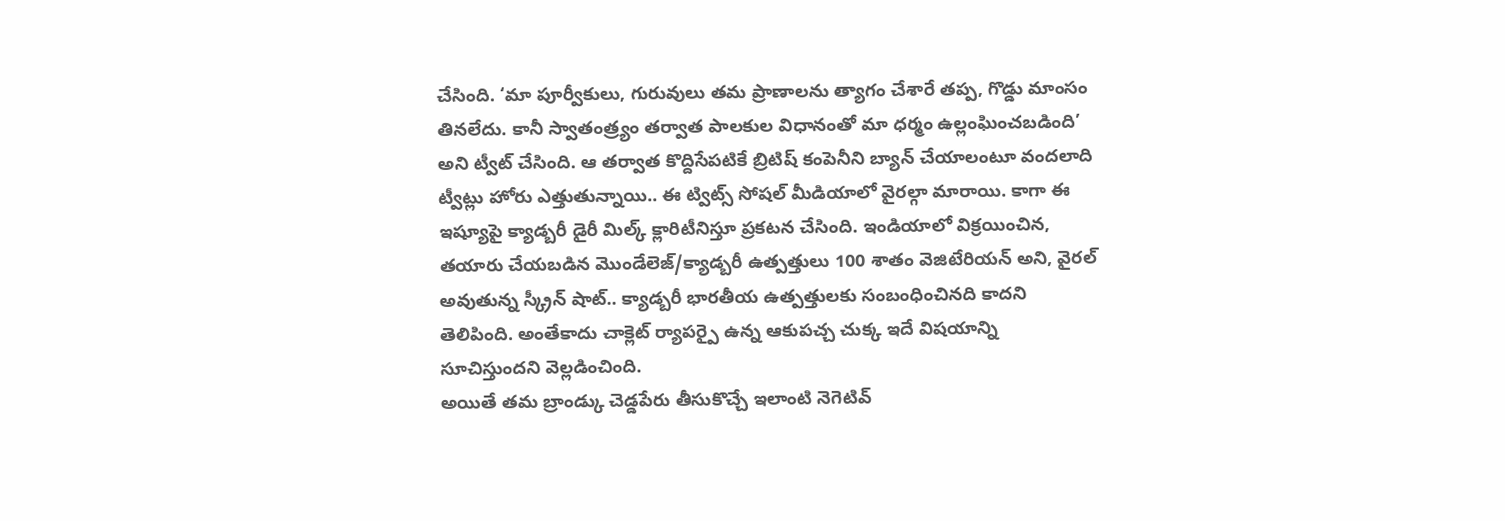చేసింది. ‘మా పూర్వీకులు, గురువులు తమ ప్రాణాలను త్యాగం చేశారే తప్ప, గొడ్డు మాంసం తినలేదు. కానీ స్వాతంత్ర్యం తర్వాత పాలకుల విధానంతో మా ధర్మం ఉల్లంఘించబడింది’ అని ట్వీట్ చేసింది. ఆ తర్వాత కొద్దిసేపటికే బ్రిటిష్ కంపెనీని బ్యాన్ చేయాలంటూ వందలాది ట్వీట్లు హోరు ఎత్తుతున్నాయి.. ఈ ట్విట్స్ సోషల్ మీడియాలో వైరల్గా మారాయి. కాగా ఈ ఇష్యూపై క్యాడ్బరీ డైరీ మిల్క్ క్లారిటీనిస్తూ ప్రకటన చేసింది. ఇండియాలో విక్రయించిన, తయారు చేయబడిన మొండేలెజ్/క్యాడ్బరీ ఉత్పత్తులు 100 శాతం వెజిటేరియన్ అని, వైరల్ అవుతున్న స్క్రీన్ షాట్.. క్యాడ్బరీ భారతీయ ఉత్పత్తులకు సంబంధించినది కాదని తెలిపింది. అంతేకాదు చాక్లెట్ ర్యాపర్పై ఉన్న ఆకుపచ్చ చుక్క ఇదే విషయాన్ని సూచిస్తుందని వెల్లడించింది.
అయితే తమ బ్రాండ్కు చెడ్డపేరు తీసుకొచ్చే ఇలాంటి నెగెటివ్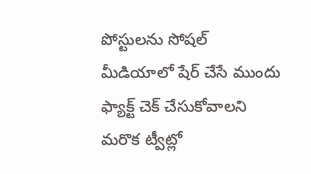పోస్టులను సోషల్ మీడియాలో షేర్ చేసే ముందు ఫ్యాక్ట్ చెక్ చేసుకోవాలని మరొక ట్వీట్లో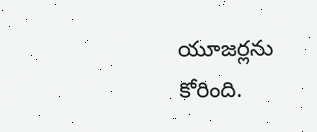యూజర్లను కోరింది.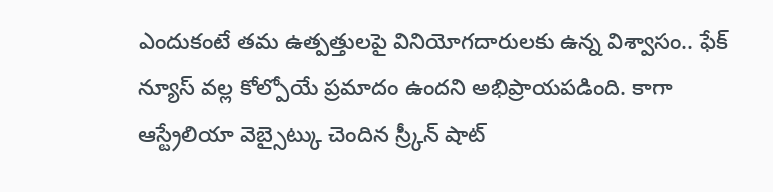ఎందుకంటే తమ ఉత్పత్తులపై వినియోగదారులకు ఉన్న విశ్వాసం.. ఫేక్ న్యూస్ వల్ల కోల్పోయే ప్రమాదం ఉందని అభిప్రాయపడింది. కాగా ఆస్ట్రేలియా వెబ్సైట్కు చెందిన స్ర్కీన్ షాట్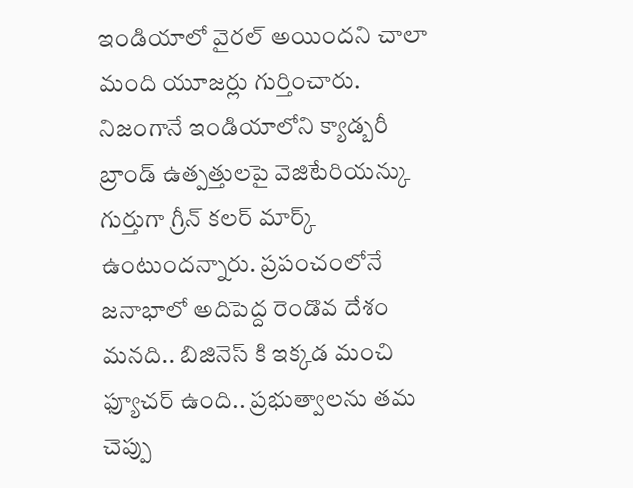ఇండియాలో వైరల్ అయిందని చాలా మంది యూజర్లు గుర్తించారు. నిజంగానే ఇండియాలోని క్యాడ్బరీ బ్రాండ్ ఉత్పత్తులపై వెజిటేరియన్కు గుర్తుగా గ్రీన్ కలర్ మార్క్ ఉంటుందన్నారు. ప్రపంచంలోనే జనాభాలో అదిపెద్ద రెండొవ దేశం మనది.. బిజినెస్ కి ఇక్కడ మంచి ఫ్యూచర్ ఉంది.. ప్రభుత్వాలను తమ చెప్పు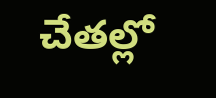చేతల్లో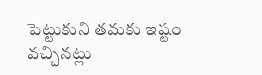పెట్టుకుని తమకు ఇష్టం వచ్చినట్లు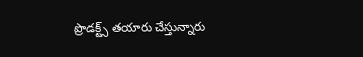ప్రొడక్ట్స్ తయారు చేస్తున్నారు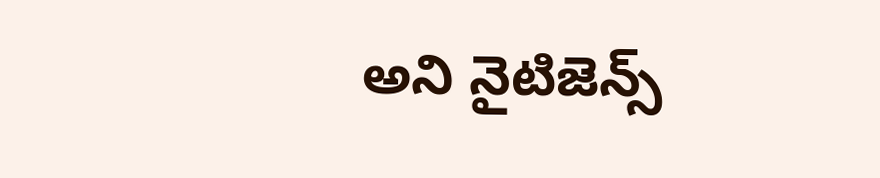అని నైటిజెన్స్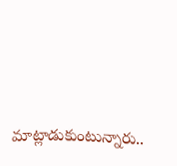మాట్లాడుకుంటున్నారు..